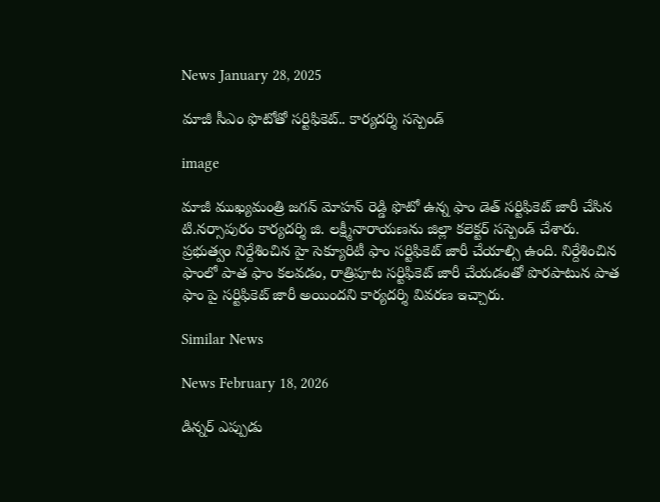News January 28, 2025

మాజీ సీఎం ఫొటోతో సర్టిఫికెట్.. కార్యదర్శి సస్పెండ్

image

మాజీ ముఖ్యమంత్రి జగన్ మోహన్ రెడ్డి ఫొటో ఉన్న ఫాం డెత్ సర్టిఫికెట్ జారీ చేసిన టి.నర్సాపురం కార్యదర్శి జి. లక్ష్మీనారాయణ‌ను జిల్లా కలెక్టర్ సస్పెండ్ చేశారు. ప్రభుత్వం నిర్దేశించిన హై సెక్యూరిటీ ఫాం సర్టిఫికెట్ జారీ చేయాల్సి ఉంది. నిర్దేశించిన ఫాంలో పాత ఫాం కలవడం, రాత్రిపూట సర్టిఫికెట్ జారీ చేయడంతో పొరపాటున పాత ఫాం పై సర్టిఫికెట్ జారీ అయిందని కార్యదర్శి వివరణ ఇచ్చారు.

Similar News

News February 18, 2026

డిన్నర్ ఎప్పుడు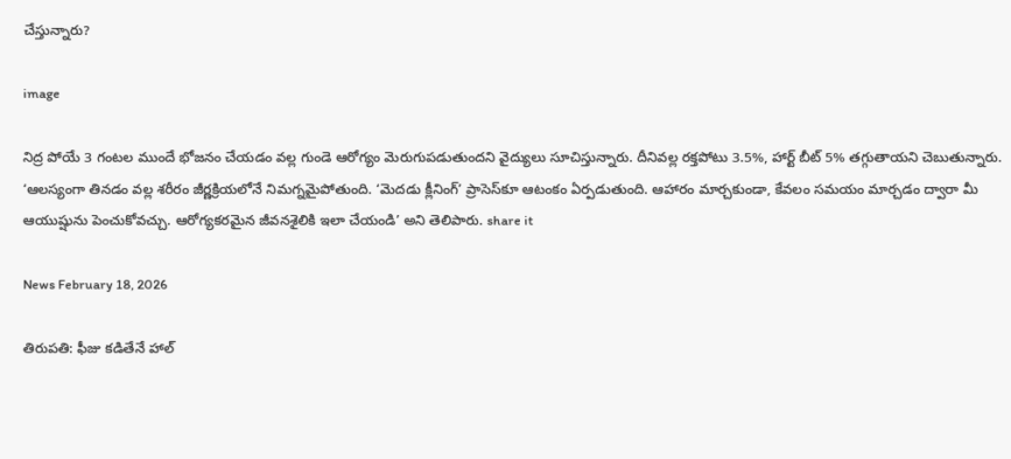చేస్తున్నారు?

image

నిద్ర పోయే 3 గంటల ముందే భోజనం చేయడం వల్ల గుండె ఆరోగ్యం మెరుగుపడుతుందని వైద్యులు సూచిస్తున్నారు. దీనివల్ల రక్తపోటు 3.5%, హార్ట్ బీట్ 5% తగ్గుతాయని చెబుతున్నారు. ‘ఆలస్యంగా తినడం వల్ల శరీరం జీర్ణక్రియలోనే నిమగ్నమైపోతుంది. ‘మెదడు క్లీనింగ్’ ప్రాసెస్‌కూ ఆటంకం ఏర్పడుతుంది. ఆహారం మార్చకుండా, కేవలం సమయం మార్చడం ద్వారా మీ ఆయుష్షును పెంచుకోవచ్చు. ఆరోగ్యకరమైన జీవనశైలికి ఇలా చేయండి’ అని తెలిపారు. share it

News February 18, 2026

తిరుపతి: ఫీజు కడితేనే హాల్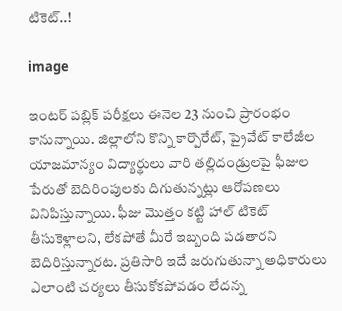టికెట్..!

image

ఇంటర్ పబ్లిక్ పరీక్షలు ఈనెల 23 నుంచి ప్రారంభం కానున్నాయి. జిల్లాలోని కొన్ని కార్పొరేట్, ప్రైవేట్ కాలేజీల యాజమాన్యం విద్యార్థులు వారి తల్లిదండ్రులపై ఫీజుల పేరుతో బెదిరింపులకు దిగుతున్నట్లు ఆరోపణలు వినిపిస్తున్నాయి. ఫీజు మొత్తం కట్టి హాల్ టికెట్ తీసుకెళ్లాలని, లేకపోతే మీరే ఇబ్బంది పడతారని బెదిరిస్తున్నారట. ప్రతిసారి ఇదే జరుగుతున్నా అధికారులు ఎలాంటి చర్యలు తీసుకోకపోవడం లేదన్న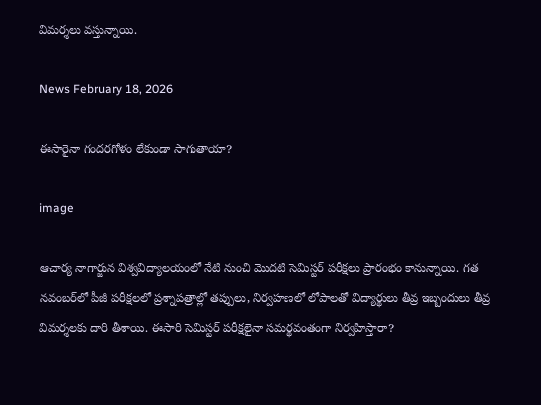విమర్శలు వస్తున్నాయి.

News February 18, 2026

ఈసారైనా గందరగోళం లేకుండా సాగుతాయా?

image

ఆచార్య నాగార్జున విశ్వవిద్యాలయంలో నేటి నుంచి మొదటి సెమిస్టర్ పరీక్షలు ప్రారంభం కానున్నాయి. గత నవంబర్‌లో పీజీ పరీక్షలలో ప్రశ్నాపత్రాల్లో తప్పులు, నిర్వహణలో లోపాలతో విద్యార్థులు తీవ్ర ఇబ్బందులు తీవ్ర విమర్శలకు దారి తీశాయి. ఈసారి సెమిస్టర్ పరీక్షలైనా సమర్థవంతంగా నిర్వహిస్తారా?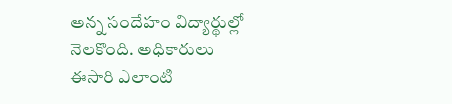అన్న సందేహం విద్యార్థుల్లో నెలకొంది. అధికారులు ఈసారి ఎలాంటి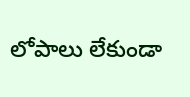లోపాలు లేకుండా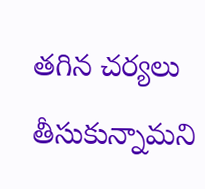తగిన చర్యలు తీసుకున్నామని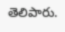తెలిపారు.